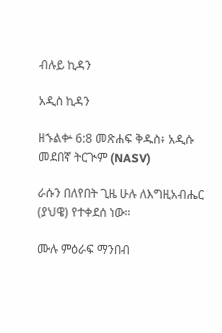ብሉይ ኪዳን

አዲስ ኪዳን

ዘኁልቍ 6:8 መጽሐፍ ቅዱስ፥ አዲሱ መደበኛ ትርጒም (NASV)

ራሱን በለየበት ጊዜ ሁሉ ለእግዚአብሔር (ያህዌ) የተቀደሰ ነው።

ሙሉ ምዕራፍ ማንበብ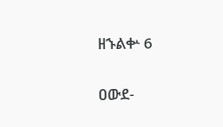ዘኁልቍ 6

ዐውደ-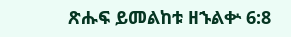ጽሑፍ ይመልከቱ ዘኁልቍ 6:8